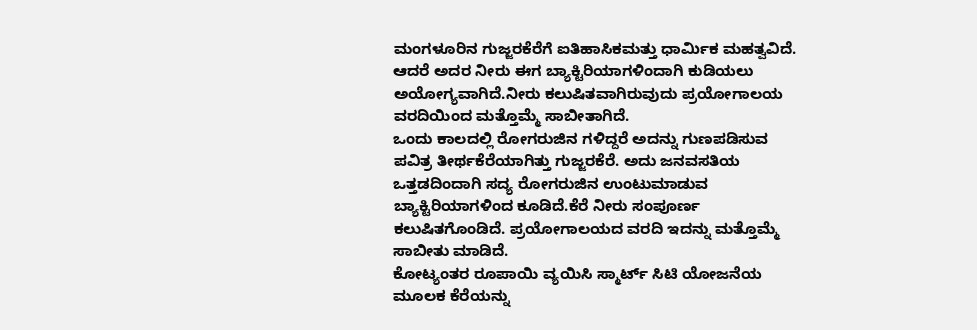ಮಂಗಳೂರಿನ ಗುಜ್ಜರಕೆರೆಗೆ ಐತಿಹಾಸಿಕಮತ್ತು ಧಾರ್ಮಿಕ ಮಹತ್ವವಿದೆ. ಆದರೆ ಅದರ ನೀರು ಈಗ ಬ್ಯಾಕ್ಟಿರಿಯಾಗಳಿಂದಾಗಿ ಕುಡಿಯಲು ಅಯೋಗ್ಯವಾಗಿದೆ.ನೀರು ಕಲುಷಿತವಾಗಿರುವುದು ಪ್ರಯೋಗಾಲಯ ವರದಿಯಿಂದ ಮತ್ತೊಮ್ಮೆ ಸಾಬೀತಾಗಿದೆ.
ಒಂದು ಕಾಲದಲ್ಲಿ ರೋಗರುಜಿನ ಗಳಿದ್ದರೆ ಅದನ್ನು ಗುಣಪಡಿಸುವ ಪವಿತ್ರ ತೀರ್ಥಕೆರೆಯಾಗಿತ್ತು ಗುಜ್ಜರಕೆರೆ. ಅದು ಜನವಸತಿಯ ಒತ್ತಡದಿಂದಾಗಿ ಸದ್ಯ ರೋಗರುಜಿನ ಉಂಟುಮಾಡುವ ಬ್ಯಾಕ್ಟಿರಿಯಾಗಳಿಂದ ಕೂಡಿದೆ.ಕೆರೆ ನೀರು ಸಂಪೂರ್ಣ ಕಲುಷಿತಗೊಂಡಿದೆ. ಪ್ರಯೋಗಾಲಯದ ವರದಿ ಇದನ್ನು ಮತ್ತೊಮ್ಮೆ ಸಾಬೀತು ಮಾಡಿದೆ.
ಕೋಟ್ಯಂತರ ರೂಪಾಯಿ ವ್ಯಯಿಸಿ ಸ್ಮಾರ್ಟ್ ಸಿಟಿ ಯೋಜನೆಯ ಮೂಲಕ ಕೆರೆಯನ್ನು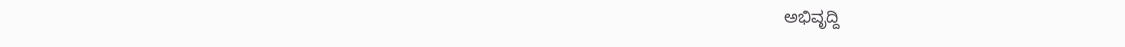ಅಭಿವೃದ್ದಿ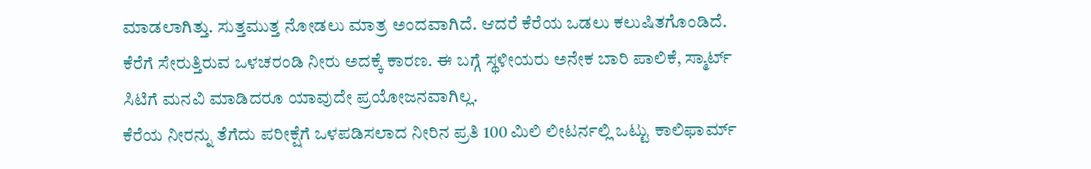ಮಾಡಲಾಗಿತ್ತು. ಸುತ್ತಮುತ್ತ ನೋಡಲು ಮಾತ್ರ ಅಂದವಾಗಿದೆ. ಆದರೆ ಕೆರೆಯ ಒಡಲು ಕಲುಷಿತಗೊಂಡಿದೆ. ಕೆರೆಗೆ ಸೇರುತ್ತಿರುವ ಒಳಚರಂಡಿ ನೀರು ಅದಕ್ಕೆ ಕಾರಣ. ಈ ಬಗ್ಗೆ ಸ್ಥಳೀಯರು ಅನೇಕ ಬಾರಿ ಪಾಲಿಕೆ, ಸ್ಮಾರ್ಟ್ ಸಿಟಿಗೆ ಮನವಿ ಮಾಡಿದರೂ ಯಾವುದೇ ಪ್ರಯೋಜನವಾಗಿಲ್ಲ.
ಕೆರೆಯ ನೀರನ್ನು ತೆಗೆದು ಪರೀಕ್ಷೆಗೆ ಒಳಪಡಿಸಲಾದ ನೀರಿನ ಪ್ರತಿ 100 ಮಿಲಿ ಲೀಟರ್ನಲ್ಲಿ ಒಟ್ಟು ಕಾಲಿಫಾರ್ಮ್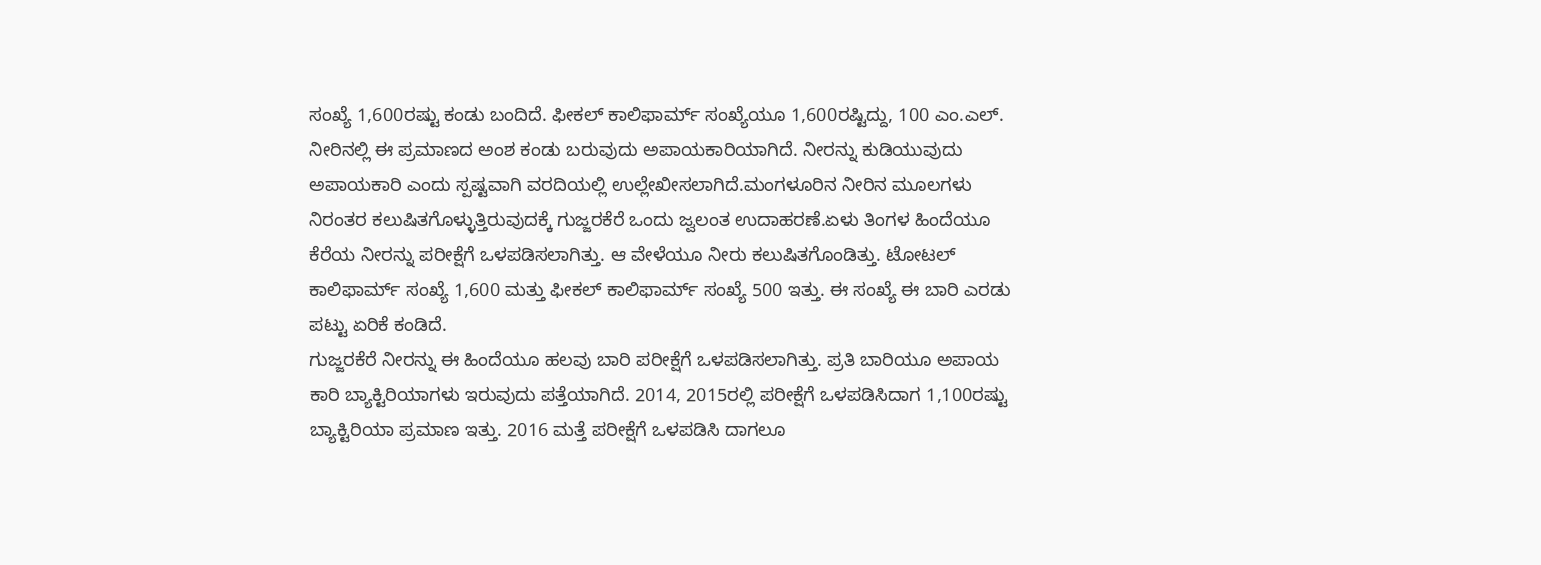ಸಂಖ್ಯೆ 1,600ರಷ್ಟು ಕಂಡು ಬಂದಿದೆ. ಫೀಕಲ್ ಕಾಲಿಫಾರ್ಮ್ ಸಂಖ್ಯೆಯೂ 1,600ರಷ್ಟಿದ್ದು, 100 ಎಂ.ಎಲ್. ನೀರಿನಲ್ಲಿ ಈ ಪ್ರಮಾಣದ ಅಂಶ ಕಂಡು ಬರುವುದು ಅಪಾಯಕಾರಿಯಾಗಿದೆ. ನೀರನ್ನು ಕುಡಿಯುವುದು ಅಪಾಯಕಾರಿ ಎಂದು ಸ್ಪಷ್ಟವಾಗಿ ವರದಿಯಲ್ಲಿ ಉಲ್ಲೇಖೀಸಲಾಗಿದೆ.ಮಂಗಳೂರಿನ ನೀರಿನ ಮೂಲಗಳು ನಿರಂತರ ಕಲುಷಿತಗೊಳ್ಳುತ್ತಿರುವುದಕ್ಕೆ ಗುಜ್ಜರಕೆರೆ ಒಂದು ಜ್ವಲಂತ ಉದಾಹರಣೆ.ಏಳು ತಿಂಗಳ ಹಿಂದೆಯೂ ಕೆರೆಯ ನೀರನ್ನು ಪರೀಕ್ಷೆಗೆ ಒಳಪಡಿಸಲಾಗಿತ್ತು. ಆ ವೇಳೆಯೂ ನೀರು ಕಲುಷಿತಗೊಂಡಿತ್ತು. ಟೋಟಲ್ ಕಾಲಿಫಾರ್ಮ್ ಸಂಖ್ಯೆ 1,600 ಮತ್ತು ಫೀಕಲ್ ಕಾಲಿಫಾರ್ಮ್ ಸಂಖ್ಯೆ 500 ಇತ್ತು. ಈ ಸಂಖ್ಯೆ ಈ ಬಾರಿ ಎರಡು ಪಟ್ಟು ಏರಿಕೆ ಕಂಡಿದೆ.
ಗುಜ್ಜರಕೆರೆ ನೀರನ್ನು ಈ ಹಿಂದೆಯೂ ಹಲವು ಬಾರಿ ಪರೀಕ್ಷೆಗೆ ಒಳಪಡಿಸಲಾಗಿತ್ತು. ಪ್ರತಿ ಬಾರಿಯೂ ಅಪಾಯ ಕಾರಿ ಬ್ಯಾಕ್ಟಿರಿಯಾಗಳು ಇರುವುದು ಪತ್ತೆಯಾಗಿದೆ. 2014, 2015ರಲ್ಲಿ ಪರೀಕ್ಷೆಗೆ ಒಳಪಡಿಸಿದಾಗ 1,100ರಷ್ಟು ಬ್ಯಾಕ್ಟಿರಿಯಾ ಪ್ರಮಾಣ ಇತ್ತು. 2016 ಮತ್ತೆ ಪರೀಕ್ಷೆಗೆ ಒಳಪಡಿಸಿ ದಾಗಲೂ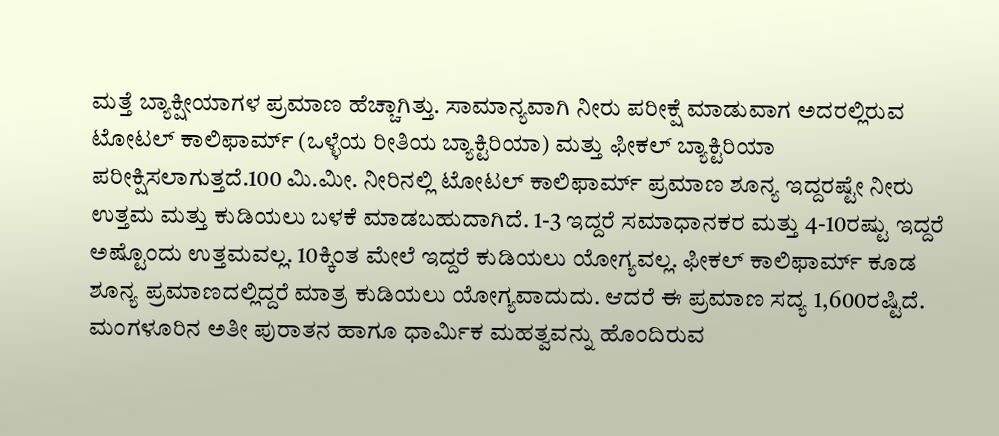ಮತ್ತೆ ಬ್ಯಾಕ್ಷೀಯಾಗಳ ಪ್ರಮಾಣ ಹೆಚ್ಚಾಗಿತ್ತು. ಸಾಮಾನ್ಯವಾಗಿ ನೀರು ಪರೀಕ್ಷೆ ಮಾಡುವಾಗ ಅದರಲ್ಲಿರುವ ಟೋಟಲ್ ಕಾಲಿಫಾರ್ಮ್ (ಒಳ್ಳೆಯ ರೀತಿಯ ಬ್ಯಾಕ್ಟಿರಿಯಾ) ಮತ್ತು ಫೀಕಲ್ ಬ್ಯಾಕ್ಟಿರಿಯಾ ಪರೀಕ್ಷಿಸಲಾಗುತ್ತದೆ.100 ಮಿ.ಮೀ. ನೀರಿನಲ್ಲಿ ಟೋಟಲ್ ಕಾಲಿಫಾರ್ಮ್ ಪ್ರಮಾಣ ಶೂನ್ಯ ಇದ್ದರಷ್ಟೇ ನೀರು ಉತ್ತಮ ಮತ್ತು ಕುಡಿಯಲು ಬಳಕೆ ಮಾಡಬಹುದಾಗಿದೆ. 1-3 ಇದ್ದರೆ ಸಮಾಧಾನಕರ ಮತ್ತು 4-10ರಷ್ಟು ಇದ್ದರೆ ಅಷ್ಟೊಂದು ಉತ್ತಮವಲ್ಲ. 10ಕ್ಕಿಂತ ಮೇಲೆ ಇದ್ದರೆ ಕುಡಿಯಲು ಯೋಗ್ಯವಲ್ಲ. ಫೀಕಲ್ ಕಾಲಿಫಾರ್ಮ್ ಕೂಡ ಶೂನ್ಯ ಪ್ರಮಾಣದಲ್ಲಿದ್ದರೆ ಮಾತ್ರ ಕುಡಿಯಲು ಯೋಗ್ಯವಾದುದು. ಆದರೆ ಈ ಪ್ರಮಾಣ ಸದ್ಯ 1,600ರಷ್ಟಿದೆ.
ಮಂಗಳೂರಿನ ಅತೀ ಪುರಾತನ ಹಾಗೂ ಧಾರ್ಮಿಕ ಮಹತ್ವವನ್ನು ಹೊಂದಿರುವ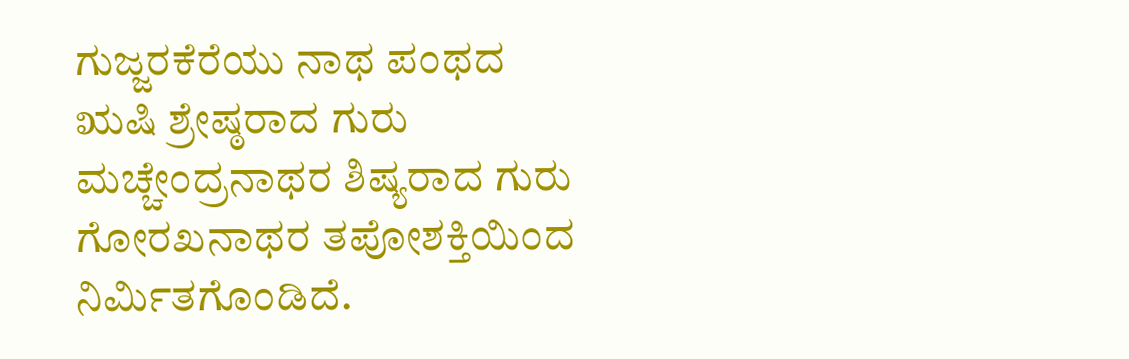ಗುಜ್ಜರಕೆರೆಯು ನಾಥ ಪಂಥದ ಋಷಿ ಶ್ರೇಷ್ಠರಾದ ಗುರು ಮಚ್ಚೇಂದ್ರನಾಥರ ಶಿಷ್ಯರಾದ ಗುರು ಗೋರಖನಾಥರ ತಪೋಶಕ್ತಿಯಿಂದ ನಿರ್ಮಿತಗೊಂಡಿದೆ.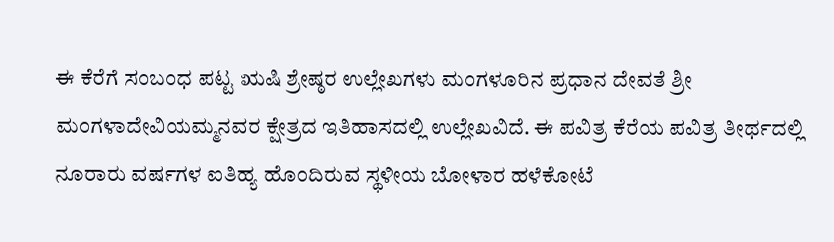ಈ ಕೆರೆಗೆ ಸಂಬಂಧ ಪಟ್ಟ ಋಷಿ ಶ್ರೇಷ್ಠರ ಉಲ್ಲೇಖಗಳು ಮಂಗಳೂರಿನ ಪ್ರಧಾನ ದೇವತೆ ಶ್ರೀ ಮಂಗಳಾದೇವಿಯಮ್ಮನವರ ಕ್ಷೇತ್ರದ ಇತಿಹಾಸದಲ್ಲಿ ಉಲ್ಲೇಖವಿದೆ. ಈ ಪವಿತ್ರ ಕೆರೆಯ ಪವಿತ್ರ ತೀರ್ಥದಲ್ಲಿ ನೂರಾರು ವರ್ಷಗಳ ಐತಿಹ್ಯ ಹೊಂದಿರುವ ಸ್ಥಳೀಯ ಬೋಳಾರ ಹಳೆಕೋಟೆ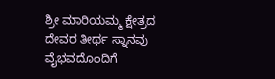ಶ್ರೀ ಮಾರಿಯಮ್ಮ ಕ್ಷೇತ್ರದ ದೇವರ ತೀರ್ಥ ಸ್ನಾನವು ವೈಭವದೊಂದಿಗೆ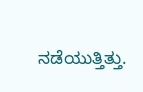ನಡೆಯುತ್ತಿತ್ತು.